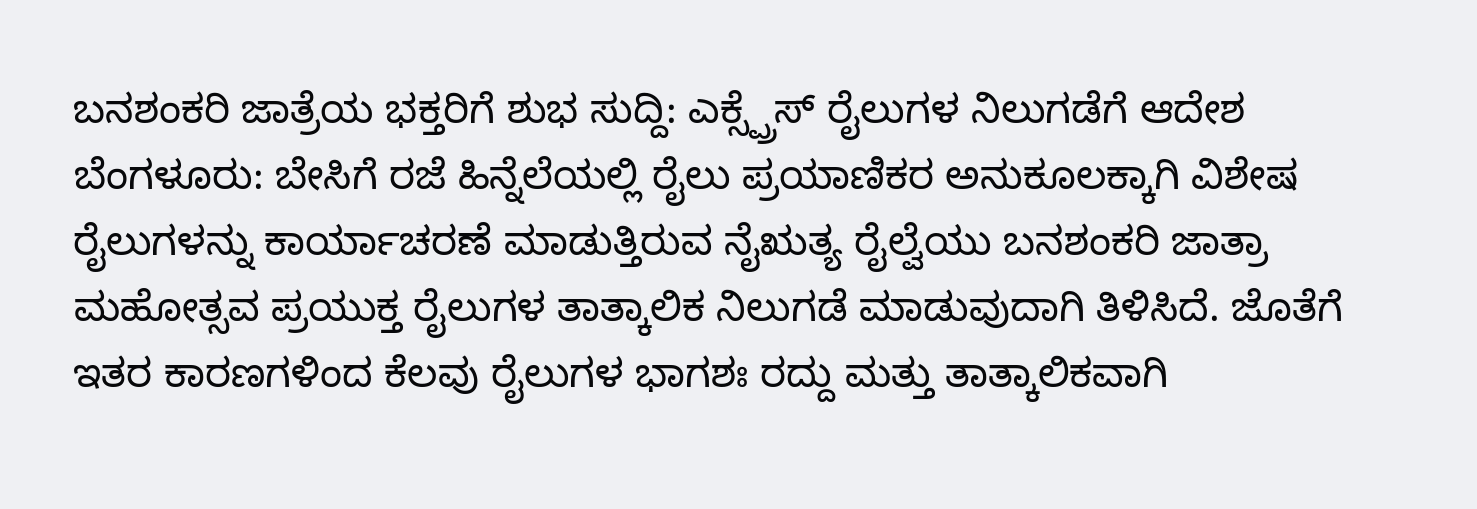ಬನಶಂಕರಿ ಜಾತ್ರೆಯ ಭಕ್ತರಿಗೆ ಶುಭ ಸುದ್ದಿ: ಎಕ್ಸ್ಪ್ರೆಸ್ ರೈಲುಗಳ ನಿಲುಗಡೆಗೆ ಆದೇಶ
ಬೆಂಗಳೂರು: ಬೇಸಿಗೆ ರಜೆ ಹಿನ್ನೆಲೆಯಲ್ಲಿ ರೈಲು ಪ್ರಯಾಣಿಕರ ಅನುಕೂಲಕ್ಕಾಗಿ ವಿಶೇಷ ರೈಲುಗಳನ್ನು ಕಾರ್ಯಾಚರಣೆ ಮಾಡುತ್ತಿರುವ ನೈಋತ್ಯ ರೈಲ್ವೆಯು ಬನಶಂಕರಿ ಜಾತ್ರಾ ಮಹೋತ್ಸವ ಪ್ರಯುಕ್ತ ರೈಲುಗಳ ತಾತ್ಕಾಲಿಕ ನಿಲುಗಡೆ ಮಾಡುವುದಾಗಿ ತಿಳಿಸಿದೆ. ಜೊತೆಗೆ ಇತರ ಕಾರಣಗಳಿಂದ ಕೆಲವು ರೈಲುಗಳ ಭಾಗಶಃ ರದ್ದು ಮತ್ತು ತಾತ್ಕಾಲಿಕವಾಗಿ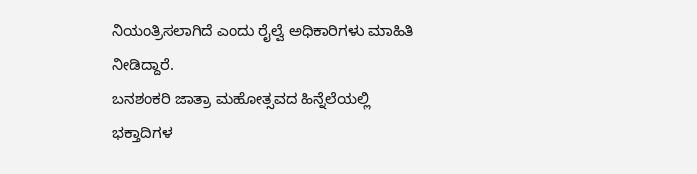ನಿಯಂತ್ರಿಸಲಾಗಿದೆ ಎಂದು ರೈಲ್ವೆ ಅಧಿಕಾರಿಗಳು ಮಾಹಿತಿ ನೀಡಿದ್ದಾರೆ.
ಬನಶಂಕರಿ ಜಾತ್ರಾ ಮಹೋತ್ಸವದ ಹಿನ್ನೆಲೆಯಲ್ಲಿ ಭಕ್ತಾದಿಗಳ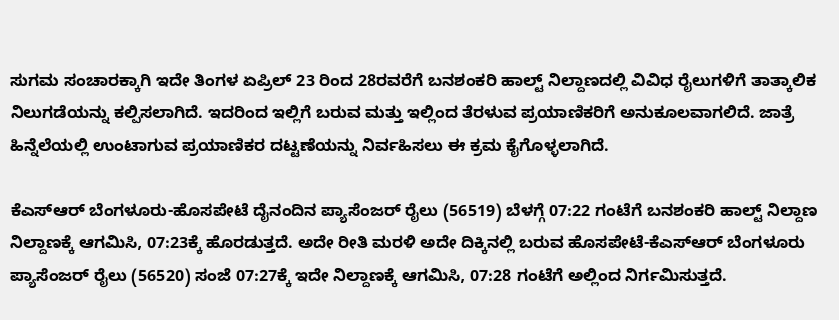ಸುಗಮ ಸಂಚಾರಕ್ಕಾಗಿ ಇದೇ ತಿಂಗಳ ಏಪ್ರಿಲ್ 23 ರಿಂದ 28ರವರೆಗೆ ಬನಶಂಕರಿ ಹಾಲ್ಟ್ ನಿಲ್ದಾಣದಲ್ಲಿ ವಿವಿಧ ರೈಲುಗಳಿಗೆ ತಾತ್ಕಾಲಿಕ ನಿಲುಗಡೆಯನ್ನು ಕಲ್ಪಿಸಲಾಗಿದೆ. ಇದರಿಂದ ಇಲ್ಲಿಗೆ ಬರುವ ಮತ್ತು ಇಲ್ಲಿಂದ ತೆರಳುವ ಪ್ರಯಾಣಿಕರಿಗೆ ಅನುಕೂಲವಾಗಲಿದೆ. ಜಾತ್ರೆ ಹಿನ್ನೆಲೆಯಲ್ಲಿ ಉಂಟಾಗುವ ಪ್ರಯಾಣಿಕರ ದಟ್ಟಣೆಯನ್ನು ನಿರ್ವಹಿಸಲು ಈ ಕ್ರಮ ಕೈಗೊಳ್ಳಲಾಗಿದೆ.

ಕೆಎಸ್ಆರ್ ಬೆಂಗಳೂರು-ಹೊಸಪೇಟೆ ದೈನಂದಿನ ಪ್ಯಾಸೆಂಜರ್ ರೈಲು (56519) ಬೆಳಗ್ಗೆ 07:22 ಗಂಟೆಗೆ ಬನಶಂಕರಿ ಹಾಲ್ಟ್ ನಿಲ್ದಾಣ ನಿಲ್ದಾಣಕ್ಕೆ ಆಗಮಿಸಿ, 07:23ಕ್ಕೆ ಹೊರಡುತ್ತದೆ. ಅದೇ ರೀತಿ ಮರಳಿ ಅದೇ ದಿಕ್ಕಿನಲ್ಲಿ ಬರುವ ಹೊಸಪೇಟೆ-ಕೆಎಸ್ಆರ್ ಬೆಂಗಳೂರು ಪ್ಯಾಸೆಂಜರ್ ರೈಲು (56520) ಸಂಜೆ 07:27ಕ್ಕೆ ಇದೇ ನಿಲ್ದಾಣಕ್ಕೆ ಆಗಮಿಸಿ, 07:28 ಗಂಟೆಗೆ ಅಲ್ಲಿಂದ ನಿರ್ಗಮಿಸುತ್ತದೆ.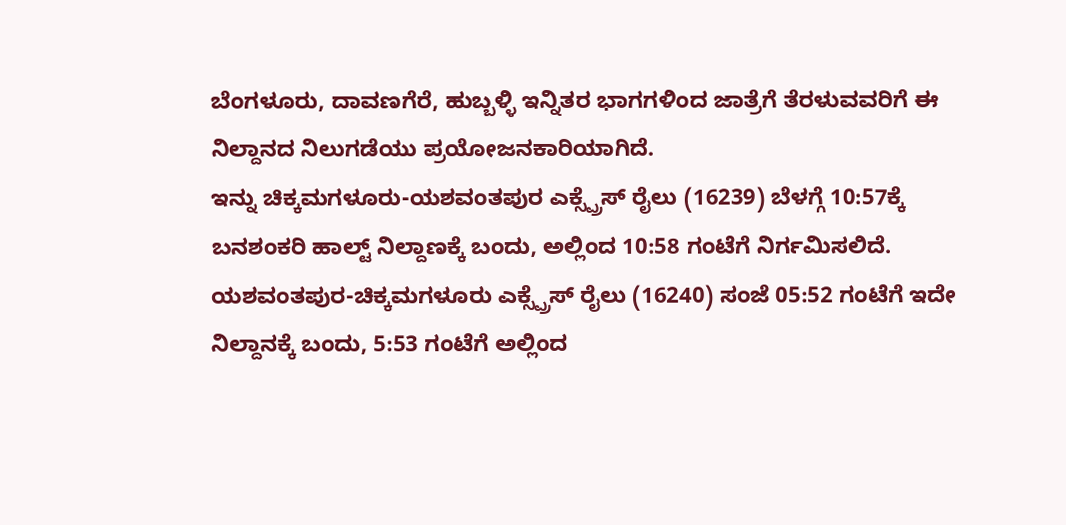ಬೆಂಗಳೂರು, ದಾವಣಗೆರೆ, ಹುಬ್ಬಳ್ಳಿ ಇನ್ನಿತರ ಭಾಗಗಳಿಂದ ಜಾತ್ರೆಗೆ ತೆರಳುವವರಿಗೆ ಈ ನಿಲ್ದಾನದ ನಿಲುಗಡೆಯು ಪ್ರಯೋಜನಕಾರಿಯಾಗಿದೆ.
ಇನ್ನು ಚಿಕ್ಕಮಗಳೂರು-ಯಶವಂತಪುರ ಎಕ್ಸ್ಪ್ರೆಸ್ ರೈಲು (16239) ಬೆಳಗ್ಗೆ 10:57ಕ್ಕೆ ಬನಶಂಕರಿ ಹಾಲ್ಟ್ ನಿಲ್ದಾಣಕ್ಕೆ ಬಂದು, ಅಲ್ಲಿಂದ 10:58 ಗಂಟೆಗೆ ನಿರ್ಗಮಿಸಲಿದೆ. ಯಶವಂತಪುರ-ಚಿಕ್ಕಮಗಳೂರು ಎಕ್ಸ್ಪ್ರೆಸ್ ರೈಲು (16240) ಸಂಜೆ 05:52 ಗಂಟೆಗೆ ಇದೇ ನಿಲ್ದಾನಕ್ಕೆ ಬಂದು, 5:53 ಗಂಟೆಗೆ ಅಲ್ಲಿಂದ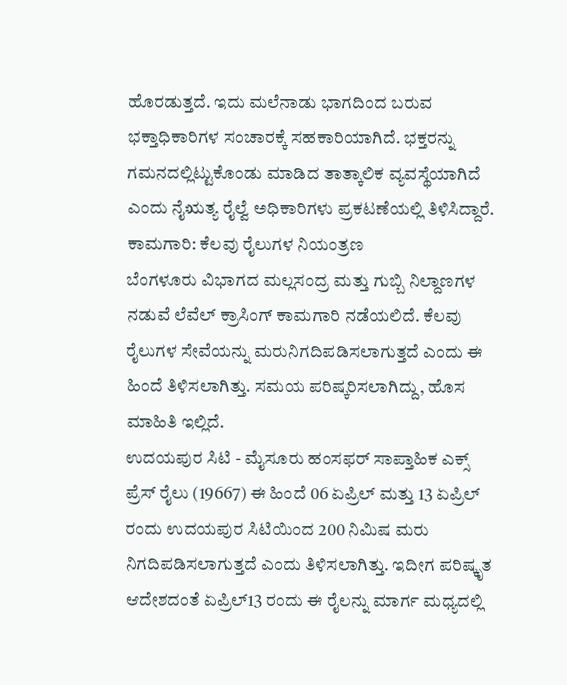ಹೊರಡುತ್ತದೆ. ಇದು ಮಲೆನಾಡು ಭಾಗದಿಂದ ಬರುವ ಭಕ್ತಾಧಿಕಾರಿಗಳ ಸಂಚಾರಕ್ಕೆ ಸಹಕಾರಿಯಾಗಿದೆ. ಭಕ್ತರನ್ನು ಗಮನದಲ್ಲಿಟ್ಟುಕೊಂಡು ಮಾಡಿದ ತಾತ್ಕಾಲಿಕ ವ್ಯವಸ್ಥೆಯಾಗಿದೆ ಎಂದು ನೈಋತ್ಯ ರೈಲ್ವೆ ಅಧಿಕಾರಿಗಳು ಪ್ರಕಟಣೆಯಲ್ಲಿ ತಿಳಿಸಿದ್ದಾರೆ.
ಕಾಮಗಾರಿ: ಕೆಲವು ರೈಲುಗಳ ನಿಯಂತ್ರಣ
ಬೆಂಗಳೂರು ವಿಭಾಗದ ಮಲ್ಲಸಂದ್ರ ಮತ್ತು ಗುಬ್ಬಿ ನಿಲ್ದಾಣಗಳ ನಡುವೆ ಲೆವೆಲ್ ಕ್ರಾಸಿಂಗ್ ಕಾಮಗಾರಿ ನಡೆಯಲಿದೆ. ಕೆಲವು ರೈಲುಗಳ ಸೇವೆಯನ್ನು ಮರುನಿಗದಿಪಡಿಸಲಾಗುತ್ತದೆ ಎಂದು ಈ ಹಿಂದೆ ತಿಳಿಸಲಾಗಿತ್ತು. ಸಮಯ ಪರಿಷ್ಕರಿಸಲಾಗಿದ್ದು, ಹೊಸ ಮಾಹಿತಿ ಇಲ್ಲಿದೆ.
ಉದಯಪುರ ಸಿಟಿ - ಮೈಸೂರು ಹಂಸಫರ್ ಸಾಪ್ತಾಹಿಕ ಎಕ್ಸ್ ಪ್ರೆಸ್ ರೈಲು (19667) ಈ ಹಿಂದೆ 06 ಏಪ್ರಿಲ್ ಮತ್ತು 13 ಏಪ್ರಿಲ್ ರಂದು ಉದಯಪುರ ಸಿಟಿಯಿಂದ 200 ನಿಮಿಷ ಮರು ನಿಗದಿಪಡಿಸಲಾಗುತ್ತದೆ ಎಂದು ತಿಳಿಸಲಾಗಿತ್ತು. ಇದೀಗ ಪರಿಷ್ಕೃತ ಆದೇಶದಂತೆ ಏಪ್ರಿಲ್13 ರಂದು ಈ ರೈಲನ್ನು ಮಾರ್ಗ ಮಧ್ಯದಲ್ಲಿ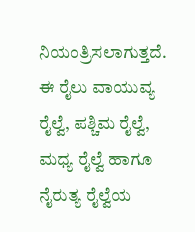ನಿಯಂತ್ರಿಸಲಾಗುತ್ತದೆ. ಈ ರೈಲು ವಾಯುವ್ಯ ರೈಲ್ವೆ, ಪಶ್ಚಿಮ ರೈಲ್ವೆ, ಮಧ್ಯ ರೈಲ್ವೆ ಹಾಗೂ ನೈರುತ್ಯ ರೈಲ್ವೆಯ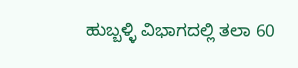ಹುಬ್ಬಳ್ಳಿ ವಿಭಾಗದಲ್ಲಿ ತಲಾ 60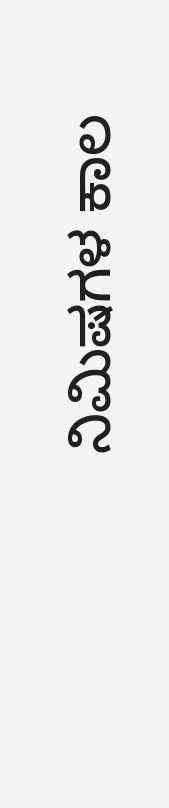ನಿಮಿಷಗಳ ಕಾಲ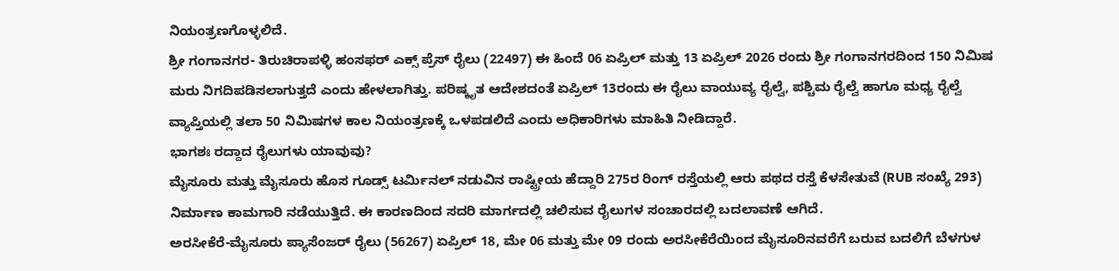ನಿಯಂತ್ರಣಗೊಳ್ಳಲಿದೆ.
ಶ್ರೀ ಗಂಗಾನಗರ- ತಿರುಚಿರಾಪಳ್ಳಿ ಹಂಸಫರ್ ಎಕ್ಸ್ ಪ್ರೆಸ್ ರೈಲು (22497) ಈ ಹಿಂದೆ 06 ಏಪ್ರಿಲ್ ಮತ್ತು 13 ಏಪ್ರಿಲ್ 2026 ರಂದು ಶ್ರೀ ಗಂಗಾನಗರದಿಂದ 150 ನಿಮಿಷ ಮರು ನಿಗದಿಪಡಿಸಲಾಗುತ್ತದೆ ಎಂದು ಹೇಳಲಾಗಿತ್ತು. ಪರಿಷ್ಕೃತ ಆದೇಶದಂತೆ ಏಪ್ರಿಲ್ 13ರಂದು ಈ ರೈಲು ವಾಯುವ್ಯ ರೈಲ್ವೆ, ಪಶ್ಚಿಮ ರೈಲ್ವೆ ಹಾಗೂ ಮಧ್ಯ ರೈಲ್ವೆ ವ್ಯಾಪ್ತಿಯಲ್ಲಿ ತಲಾ 50 ನಿಮಿಷಗಳ ಕಾಲ ನಿಯಂತ್ರಣಕ್ಕೆ ಒಳಪಡಲಿದೆ ಎಂದು ಅಧಿಕಾರಿಗಳು ಮಾಹಿತಿ ನೀಡಿದ್ದಾರೆ.
ಭಾಗಶಃ ರದ್ದಾದ ರೈಲುಗಳು ಯಾವುವು?
ಮೈಸೂರು ಮತ್ತು ಮೈಸೂರು ಹೊಸ ಗೂಡ್ಸ್ ಟರ್ಮಿನಲ್ ನಡುವಿನ ರಾಷ್ಟ್ರೀಯ ಹೆದ್ದಾರಿ 275ರ ರಿಂಗ್ ರಸ್ತೆಯಲ್ಲಿ ಆರು ಪಥದ ರಸ್ತೆ ಕೆಳಸೇತುವೆ (RUB ಸಂಖ್ಯೆ 293) ನಿರ್ಮಾಣ ಕಾಮಗಾರಿ ನಡೆಯುತ್ತಿದೆ. ಈ ಕಾರಣದಿಂದ ಸದರಿ ಮಾರ್ಗದಲ್ಲಿ ಚಲಿಸುವ ರೈಲುಗಳ ಸಂಚಾರದಲ್ಲಿ ಬದಲಾವಣೆ ಆಗಿದೆ.
ಅರಸೀಕೆರೆ-ಮೈಸೂರು ಪ್ಯಾಸೆಂಜರ್ ರೈಲು (56267) ಏಪ್ರಿಲ್ 18, ಮೇ 06 ಮತ್ತು ಮೇ 09 ರಂದು ಅರಸೀಕೆರೆಯಿಂದ ಮೈಸೂರಿನವರೆಗೆ ಬರುವ ಬದಲಿಗೆ ಬೆಳಗುಳ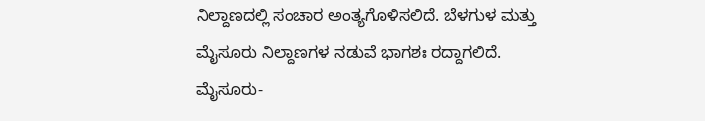ನಿಲ್ದಾಣದಲ್ಲಿ ಸಂಚಾರ ಅಂತ್ಯಗೊಳಿಸಲಿದೆ. ಬೆಳಗುಳ ಮತ್ತು ಮೈಸೂರು ನಿಲ್ದಾಣಗಳ ನಡುವೆ ಭಾಗಶಃ ರದ್ದಾಗಲಿದೆ.
ಮೈಸೂರು-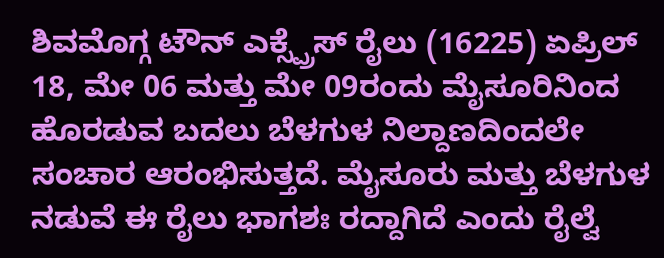ಶಿವಮೊಗ್ಗ ಟೌನ್ ಎಕ್ಸ್ಪ್ರೆಸ್ ರೈಲು (16225) ಏಪ್ರಿಲ್ 18, ಮೇ 06 ಮತ್ತು ಮೇ 09ರಂದು ಮೈಸೂರಿನಿಂದ ಹೊರಡುವ ಬದಲು ಬೆಳಗುಳ ನಿಲ್ದಾಣದಿಂದಲೇ ಸಂಚಾರ ಆರಂಭಿಸುತ್ತದೆ. ಮೈಸೂರು ಮತ್ತು ಬೆಳಗುಳ ನಡುವೆ ಈ ರೈಲು ಭಾಗಶಃ ರದ್ದಾಗಿದೆ ಎಂದು ರೈಲ್ವೆ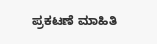ಪ್ರಕಟಣೆ ಮಾಹಿತಿ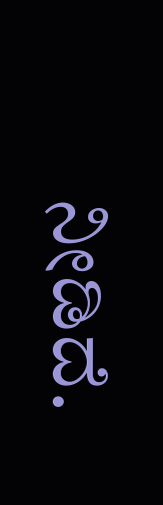ನೀಡಿದೆ.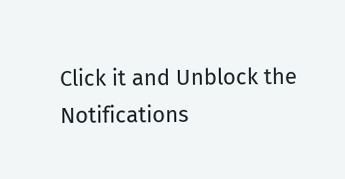Click it and Unblock the Notifications